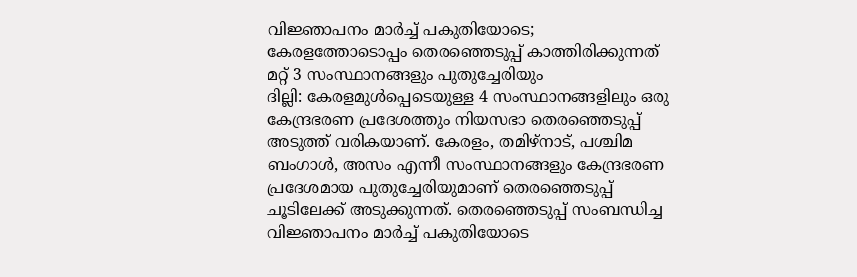വിജ്ഞാപനം മാർച്ച് പകുതിയോടെ; കേരളത്തോടൊപ്പം തെരഞ്ഞെടുപ്പ് കാത്തിരിക്കുന്നത് മറ്റ് 3 സംസ്ഥാനങ്ങളും പുതുച്ചേരിയും
ദില്ലി: കേരളമുൾപ്പെടെയുള്ള 4 സംസ്ഥാനങ്ങളിലും ഒരു കേന്ദ്രഭരണ പ്രദേശത്തും നിയസഭാ തെരഞ്ഞെടുപ്പ് അടുത്ത് വരികയാണ്. കേരളം, തമിഴ്നാട്, പശ്ചിമ ബംഗാൾ, അസം എന്നീ സംസ്ഥാനങ്ങളും കേന്ദ്രഭരണ പ്രദേശമായ പുതുച്ചേരിയുമാണ് തെരഞ്ഞെടുപ്പ് ചൂടിലേക്ക് അടുക്കുന്നത്. തെരഞ്ഞെടുപ്പ് സംബന്ധിച്ച വിജ്ഞാപനം മാർച്ച് പകുതിയോടെ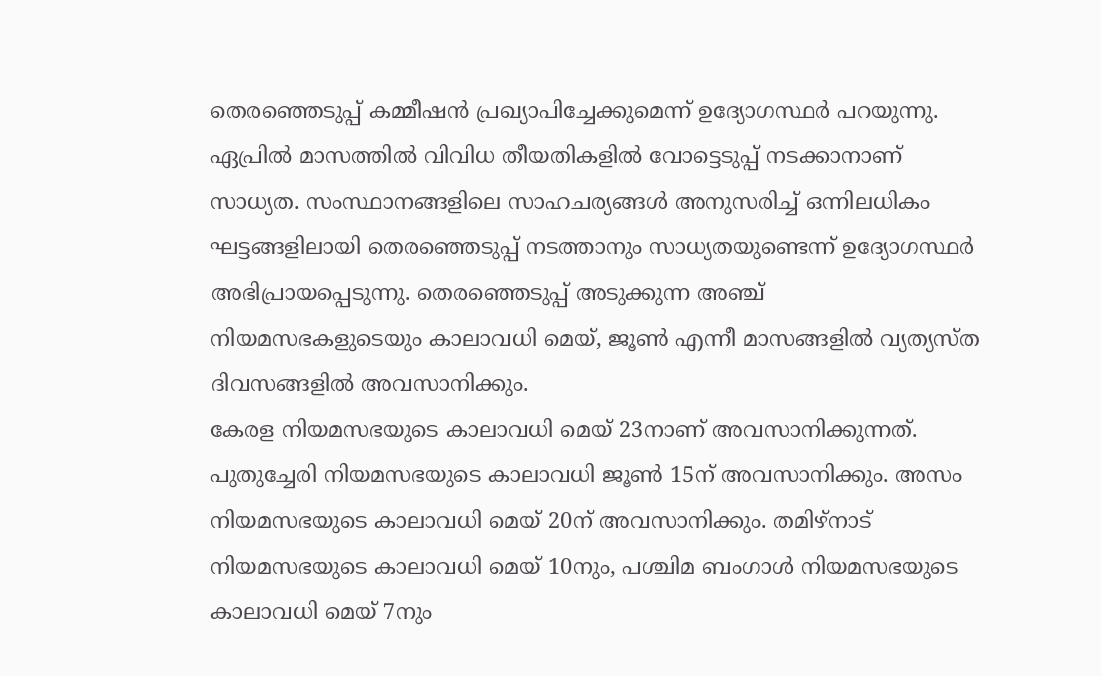തെരഞ്ഞെടുപ്പ് കമ്മീഷൻ പ്രഖ്യാപിച്ചേക്കുമെന്ന് ഉദ്യോഗസ്ഥർ പറയുന്നു. ഏപ്രിൽ മാസത്തിൽ വിവിധ തീയതികളിൽ വോട്ടെടുപ്പ് നടക്കാനാണ് സാധ്യത. സംസ്ഥാനങ്ങളിലെ സാഹചര്യങ്ങൾ അനുസരിച്ച് ഒന്നിലധികം ഘട്ടങ്ങളിലായി തെരഞ്ഞെടുപ്പ് നടത്താനും സാധ്യതയുണ്ടെന്ന് ഉദ്യോഗസ്ഥർ അഭിപ്രായപ്പെടുന്നു. തെരഞ്ഞെടുപ്പ് അടുക്കുന്ന അഞ്ച് നിയമസഭകളുടെയും കാലാവധി മെയ്, ജൂൺ എന്നീ മാസങ്ങളിൽ വ്യത്യസ്ത ദിവസങ്ങളിൽ അവസാനിക്കും.
കേരള നിയമസഭയുടെ കാലാവധി മെയ് 23നാണ് അവസാനിക്കുന്നത്. പുതുച്ചേരി നിയമസഭയുടെ കാലാവധി ജൂൺ 15ന് അവസാനിക്കും. അസം നിയമസഭയുടെ കാലാവധി മെയ് 20ന് അവസാനിക്കും. തമിഴ്നാട് നിയമസഭയുടെ കാലാവധി മെയ് 10നും, പശ്ചിമ ബംഗാൾ നിയമസഭയുടെ കാലാവധി മെയ് 7നും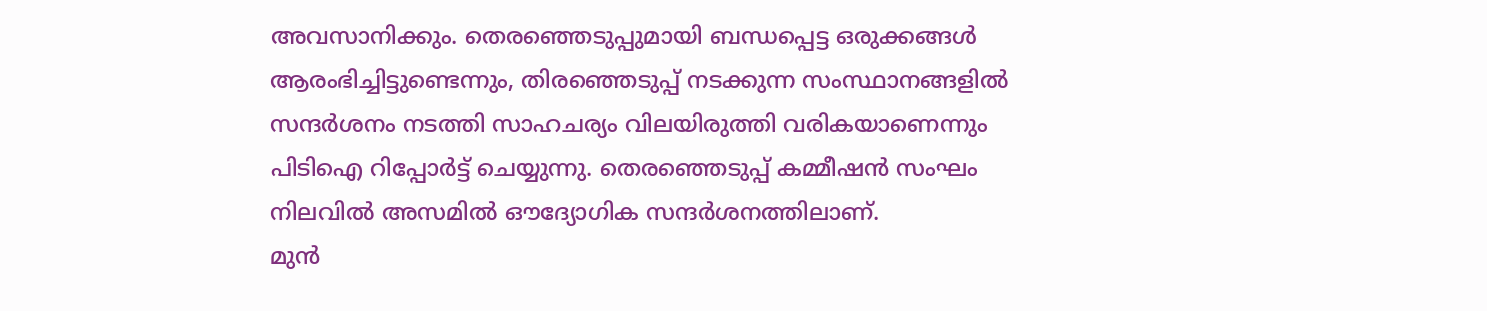അവസാനിക്കും. തെരഞ്ഞെടുപ്പുമായി ബന്ധപ്പെട്ട ഒരുക്കങ്ങൾ ആരംഭിച്ചിട്ടുണ്ടെന്നും, തിരഞ്ഞെടുപ്പ് നടക്കുന്ന സംസ്ഥാനങ്ങളിൽ സന്ദർശനം നടത്തി സാഹചര്യം വിലയിരുത്തി വരികയാണെന്നും പിടിഐ റിപ്പോർട്ട് ചെയ്യുന്നു. തെരഞ്ഞെടുപ്പ് കമ്മീഷൻ സംഘം നിലവിൽ അസമിൽ ഔദ്യോഗിക സന്ദർശനത്തിലാണ്.
മുൻ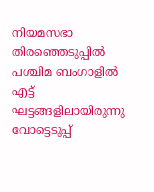നിയമസഭാ തിരഞ്ഞെടുപ്പിൽ പശ്ചിമ ബംഗാളിൽ എട്ട് ഘട്ടങ്ങളിലായിരുന്നു വോട്ടെടുപ്പ്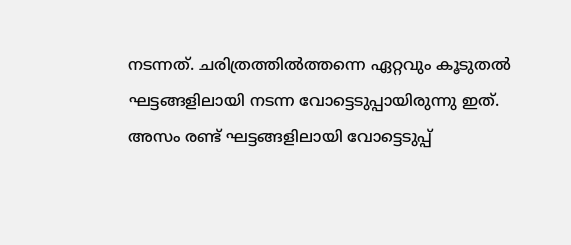നടന്നത്. ചരിത്രത്തിൽത്തന്നെ ഏറ്റവും കൂടുതൽ ഘട്ടങ്ങളിലായി നടന്ന വോട്ടെടുപ്പായിരുന്നു ഇത്. അസം രണ്ട് ഘട്ടങ്ങളിലായി വോട്ടെടുപ്പ്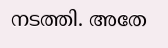നടത്തി. അതേ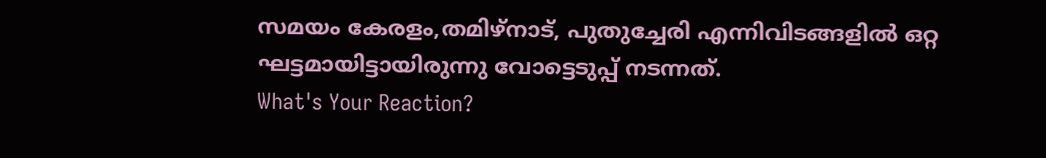സമയം കേരളം,തമിഴ്നാട്, പുതുച്ചേരി എന്നിവിടങ്ങളിൽ ഒറ്റ ഘട്ടമായിട്ടായിരുന്നു വോട്ടെടുപ്പ് നടന്നത്.
What's Your Reaction?